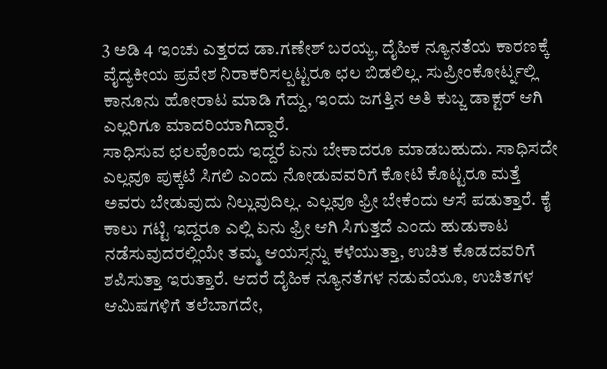3 ಅಡಿ 4 ಇಂಚು ಎತ್ತರದ ಡಾ.ಗಣೇಶ್ ಬರಯ್ಯ, ದೈಹಿಕ ನ್ಯೂನತೆಯ ಕಾರಣಕ್ಕೆ ವೈದ್ಯಕೀಯ ಪ್ರವೇಶ ನಿರಾಕರಿಸಲ್ಪಟ್ಟರೂ ಛಲ ಬಿಡಲಿಲ್ಲ. ಸುಪ್ರೀಂಕೋರ್ಟ್ನಲ್ಲಿ ಕಾನೂನು ಹೋರಾಟ ಮಾಡಿ ಗೆದ್ದು, ಇಂದು ಜಗತ್ತಿನ ಅತಿ ಕುಬ್ಜ ಡಾಕ್ಟರ್ ಆಗಿ ಎಲ್ಲರಿಗೂ ಮಾದರಿಯಾಗಿದ್ದಾರೆ.
ಸಾಧಿಸುವ ಛಲವೊಂದು ಇದ್ದರೆ ಏನು ಬೇಕಾದರೂ ಮಾಡಬಹುದು. ಸಾಧಿಸದೇ ಎಲ್ಲವೂ ಪುಕ್ಕಟೆ ಸಿಗಲಿ ಎಂದು ನೋಡುವವರಿಗೆ ಕೋಟಿ ಕೊಟ್ಟರೂ ಮತ್ತೆ ಅವರು ಬೇಡುವುದು ನಿಲ್ಲುವುದಿಲ್ಲ. ಎಲ್ಲವೂ ಫ್ರೀ ಬೇಕೆಂದು ಆಸೆ ಪಡುತ್ತಾರೆ. ಕೈ ಕಾಲು ಗಟ್ಟಿ ಇದ್ದರೂ ಎಲ್ಲಿ ಏನು ಫ್ರೀ ಆಗಿ ಸಿಗುತ್ತದೆ ಎಂದು ಹುಡುಕಾಟ ನಡೆಸುವುದರಲ್ಲಿಯೇ ತಮ್ಮ ಆಯಸ್ಸನ್ನು ಕಳೆಯುತ್ತಾ, ಉಚಿತ ಕೊಡದವರಿಗೆ ಶಪಿಸುತ್ತಾ ಇರುತ್ತಾರೆ. ಆದರೆ ದೈಹಿಕ ನ್ಯೂನತೆಗಳ ನಡುವೆಯೂ, ಉಚಿತಗಳ ಆಮಿಷಗಳಿಗೆ ತಲೆಬಾಗದೇ,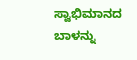ಸ್ವಾಭಿಮಾನದ ಬಾಳನ್ನು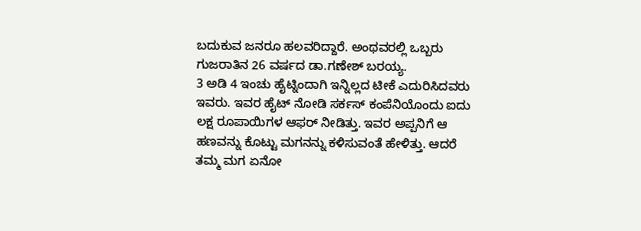ಬದುಕುವ ಜನರೂ ಹಲವರಿದ್ದಾರೆ. ಅಂಥವರಲ್ಲಿ ಒಬ್ಬರು ಗುಜರಾತಿನ 26 ವರ್ಷದ ಡಾ.ಗಣೇಶ್ ಬರಯ್ಯ.
3 ಅಡಿ 4 ಇಂಚು ಹೈಟ್ನಿಂದಾಗಿ ಇನ್ನಿಲ್ಲದ ಟೀಕೆ ಎದುರಿಸಿದವರು ಇವರು. ಇವರ ಹೈಟ್ ನೋಡಿ ಸರ್ಕಸ್ ಕಂಪೆನಿಯೊಂದು ಐದು ಲಕ್ಷ ರೂಪಾಯಿಗಳ ಆಫರ್ ನೀಡಿತ್ತು. ಇವರ ಅಪ್ಪನಿಗೆ ಆ ಹಣವನ್ನು ಕೊಟ್ಟು ಮಗನನ್ನು ಕಳಿಸುವಂತೆ ಹೇಳಿತ್ತು. ಆದರೆ ತಮ್ಮ ಮಗ ಏನೋ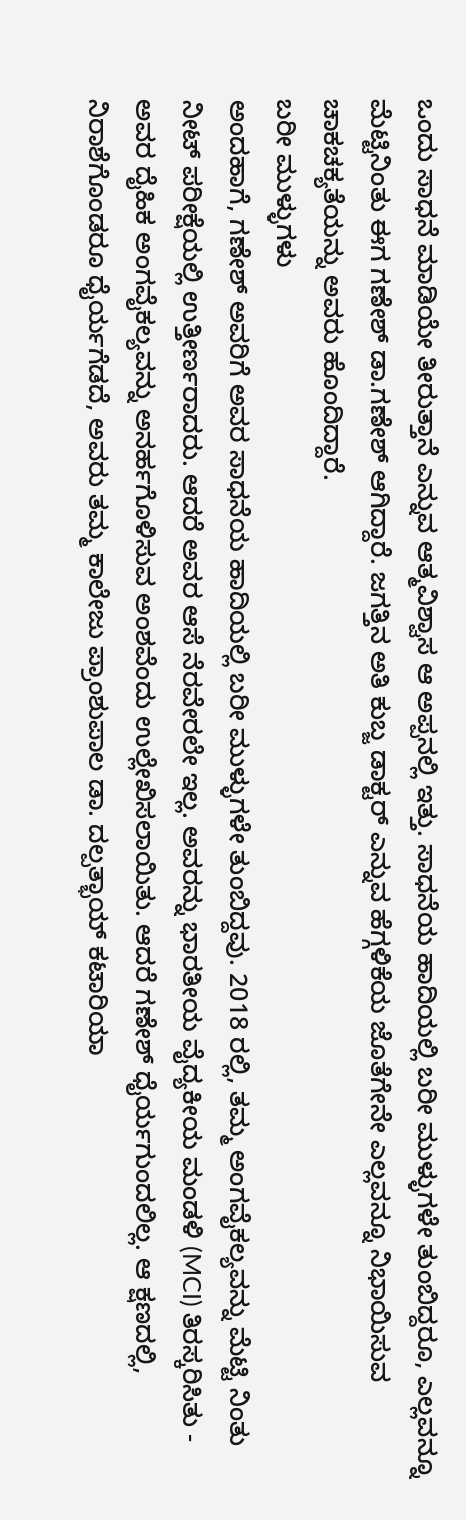ಒಂದು ಸಾಧನೆ ಮಾಡಿಯೇ ತೀರುತ್ತಾನೆ ಎನ್ನುವ ಆತ್ಮವಿಶ್ವಾಸ ಆ ಅಪ್ಪನಲ್ಲಿ ಇತ್ತು. ಸಾಧನೆಯ ಹಾದಿಯಲ್ಲಿ ಬರೀ ಮುಳ್ಳುಗಳೇ ತುಂಬಿದ್ದರೂ, ಎಲ್ಲವನ್ನೂ ಮೆಟ್ಟಿನಿಂತು ಈಗ ಗಣೇಶ್ ಡಾ.ಗಣೇಶ್ ಆಗಿದ್ದಾರೆ. ಜಗತ್ತಿನ ಅತಿ ಕುಬ್ಜ ಡಾಕ್ಟರ್ ಎನ್ನುವ ಹೆಗ್ಗಳಿಕೆಯ ಜೊತೆಗೇನೇ ಎಲ್ಲವನ್ನೂ ನಿಭಾಯಿಸುವ ಚಾಕಚಕ್ಯತೆಯನ್ನು ಅವರು ಹೊಂದಿದ್ದಾರೆ.
ಬರೀ ಮುಳ್ಳುಗಳು
ಅಂದಹಾಗೆ, ಗಣೇಶ್ ಅವರಿಗೆ ಅವರ ಸಾಧನೆಯ ಹಾದಿಯಲ್ಲಿ ಬರೀ ಮುಳ್ಳುಗಳೇ ತುಂಬಿದ್ದವು. 2018 ರಲ್ಲಿ, ತಮ್ಮ ಅಂಗವೈಕಲ್ಯವನ್ನು ಮೆಟ್ಟಿ ನಿಂತು ನೀಟ್ ಪರೀಕ್ಷೆಯಲ್ಲಿ ಉತ್ತೀರ್ಣರಾದರು. ಆದರೆ ಅವರ ಆಸೆ ನೆರವೇರಲೇ ಇಲ್ಲ. ಅವರನ್ನು ಭಾರತೀಯ ವೈದ್ಯಕೀಯ ಮಂಡಳಿ (MCI) ತಿರಸ್ಕರಿಸಿತು - ಅವರ ದೈಹಿಕ ಅಂಗವೈಕಲ್ಯವನ್ನು ಅನರ್ಹಗೊಳಿಸುವ ಅಂಶವೆಂದು ಉಲ್ಲೇಖಿಸಲಾಯಿತು. ಆದರೆ ಗಣೇಶ್ ಧೈರ್ಯಗುಂದಲಿಲ್ಲ. ಆ ಕ್ಷಣದಲ್ಲಿ, ನಿರಾಶೆಗೊಂಡರೂ ಧೈರ್ಯಗೆಡದೆ, ಅವರು ತಮ್ಮ ಕಾಲೇಜು ಪ್ರಾಂಶುಪಾಲ ಡಾ. ದಲ್ಪತ್ಭಾಯ್ ಕಟಾರಿಯಾ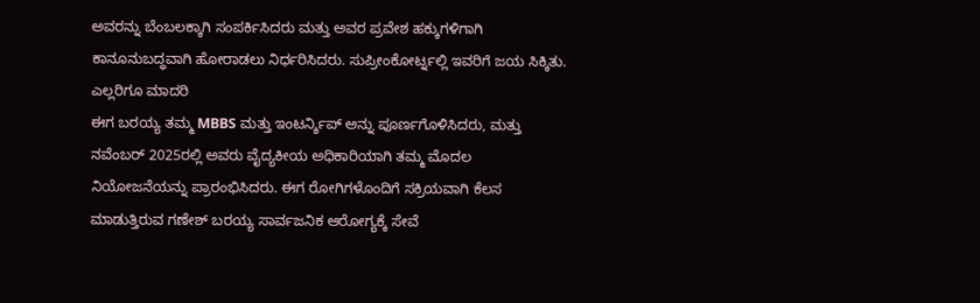ಅವರನ್ನು ಬೆಂಬಲಕ್ಕಾಗಿ ಸಂಪರ್ಕಿಸಿದರು ಮತ್ತು ಅವರ ಪ್ರವೇಶ ಹಕ್ಕುಗಳಿಗಾಗಿ ಕಾನೂನುಬದ್ಧವಾಗಿ ಹೋರಾಡಲು ನಿರ್ಧರಿಸಿದರು. ಸುಪ್ರೀಂಕೋರ್ಟ್ನಲ್ಲಿ ಇವರಿಗೆ ಜಯ ಸಿಕ್ಕಿತು.
ಎಲ್ಲರಿಗೂ ಮಾದರಿ
ಈಗ ಬರಯ್ಯ ತಮ್ಮ MBBS ಮತ್ತು ಇಂಟರ್ನ್ಶಿಪ್ ಅನ್ನು ಪೂರ್ಣಗೊಳಿಸಿದರು, ಮತ್ತು ನವೆಂಬರ್ 2025ರಲ್ಲಿ ಅವರು ವೈದ್ಯಕೀಯ ಅಧಿಕಾರಿಯಾಗಿ ತಮ್ಮ ಮೊದಲ ನಿಯೋಜನೆಯನ್ನು ಪ್ರಾರಂಭಿಸಿದರು. ಈಗ ರೋಗಿಗಳೊಂದಿಗೆ ಸಕ್ರಿಯವಾಗಿ ಕೆಲಸ ಮಾಡುತ್ತಿರುವ ಗಣೇಶ್ ಬರಯ್ಯ ಸಾರ್ವಜನಿಕ ಆರೋಗ್ಯಕ್ಕೆ ಸೇವೆ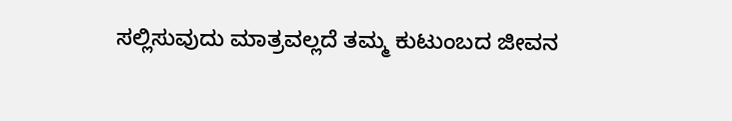ಸಲ್ಲಿಸುವುದು ಮಾತ್ರವಲ್ಲದೆ ತಮ್ಮ ಕುಟುಂಬದ ಜೀವನ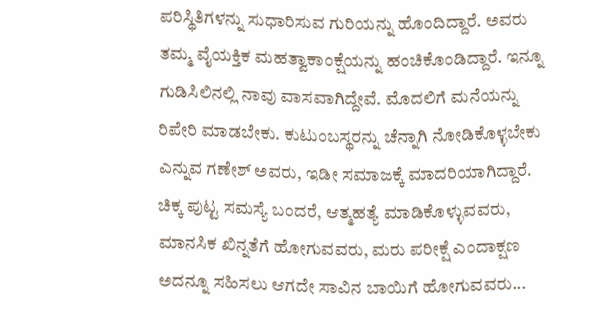ಪರಿಸ್ಥಿತಿಗಳನ್ನು ಸುಧಾರಿಸುವ ಗುರಿಯನ್ನು ಹೊಂದಿದ್ದಾರೆ. ಅವರು ತಮ್ಮ ವೈಯಕ್ತಿಕ ಮಹತ್ವಾಕಾಂಕ್ಷೆಯನ್ನು ಹಂಚಿಕೊಂಡಿದ್ದಾರೆ. ಇನ್ನೂ ಗುಡಿಸಿಲಿನಲ್ಲಿ ನಾವು ವಾಸವಾಗಿದ್ದೇವೆ. ಮೊದಲಿಗೆ ಮನೆಯನ್ನು ರಿಪೇರಿ ಮಾಡಬೇಕು. ಕುಟುಂಬಸ್ಥರನ್ನು ಚೆನ್ನಾಗಿ ನೋಡಿಕೊಳ್ಳಬೇಕು ಎನ್ನುವ ಗಣೇಶ್ ಅವರು, ಇಡೀ ಸಮಾಜಕ್ಕೆ ಮಾದರಿಯಾಗಿದ್ದಾರೆ. ಚಿಕ್ಕ ಪುಟ್ಟ ಸಮಸ್ಯೆ ಬಂದರೆ, ಆತ್ಮಹತ್ಯೆ ಮಾಡಿಕೊಳ್ಳುವವರು, ಮಾನಸಿಕ ಖಿನ್ನತೆಗೆ ಹೋಗುವವರು, ಮರು ಪರೀಕ್ಷೆ ಎಂದಾಕ್ಷಣ ಅದನ್ನೂ ಸಹಿಸಲು ಆಗದೇ ಸಾವಿನ ಬಾಯಿಗೆ ಹೋಗುವವರು...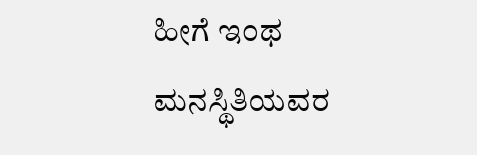ಹೀಗೆ ಇಂಥ ಮನಸ್ಥಿತಿಯವರ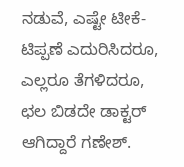ನಡುವೆ, ಎಷ್ಟೇ ಟೀಕೆ-ಟಿಪ್ಪಣೆ ಎದುರಿಸಿದರೂ, ಎಲ್ಲರೂ ತೆಗಳಿದರೂ, ಛಲ ಬಿಡದೇ ಡಾಕ್ಟರ್ ಆಗಿದ್ದಾರೆ ಗಣೇಶ್.